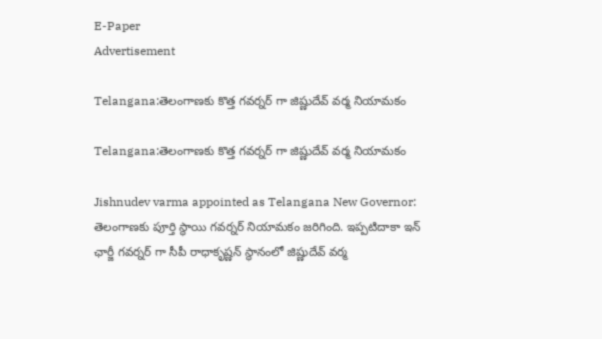E-Paper
Advertisement

Telangana:తెలంగాణకు కొత్త గవర్నర్ గా జిష్ణుదేవ్ వర్మ నియామకం

Telangana:తెలంగాణకు కొత్త గవర్నర్ గా జిష్ణుదేవ్ వర్మ నియామకం

Jishnudev varma appointed as Telangana New Governor: తెలంగాణకు పూర్తి స్థాయి గవర్నర్ నియామకం జరిగింది. ఇప్పటిదాకా ఇన్ ఛార్జీ గవర్నర్ గా సీపీ రాధాకృష్ణన్ స్థానంలో జిష్ణుదేవ్ వర్మ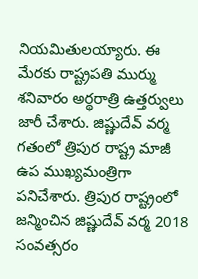నియమితులయ్యారు. ఈ మేరకు రాష్ట్రపతి ముర్ము శనివారం అర్థరాత్రి ఉత్తర్వులు జారీ చేశారు. జిష్ణుదేవ్ వర్మ గతంలో త్రిపుర రాష్ట్ర మాజీ ఉప ముఖ్యమంత్రిగా పనిచేశారు. త్రిపుర రాష్ట్రంలో జన్మించిన జిష్ణుదేవ్ వర్మ 2018 సంవత్సరం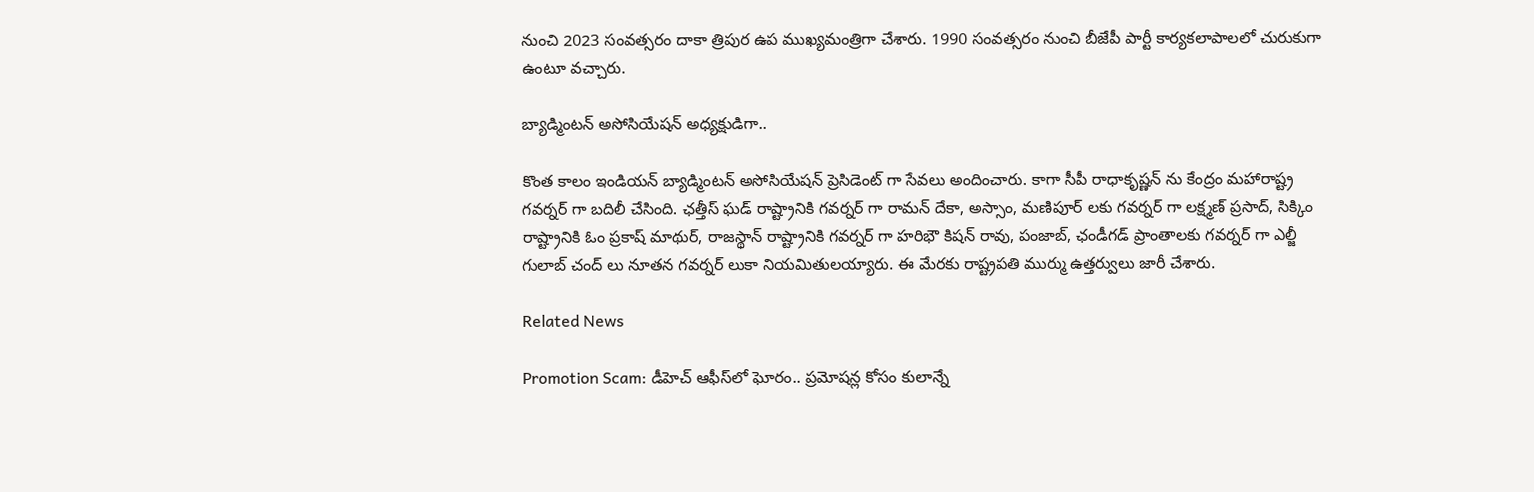నుంచి 2023 సంవత్సరం దాకా త్రిపుర ఉప ముఖ్యమంత్రిగా చేశారు. 1990 సంవత్సరం నుంచి బీజేపీ పార్టీ కార్యకలాపాలలో చురుకుగా ఉంటూ వచ్చారు.

బ్యాడ్మింటన్ అసోసియేషన్ అధ్యక్షుడిగా..

కొంత కాలం ఇండియన్ బ్యాడ్మింటన్ అసోసియేషన్ ప్రెసిడెంట్ గా సేవలు అందించారు. కాగా సీపీ రాధాకృష్ణన్ ను కేంద్రం మహారాష్ట్ర గవర్నర్ గా బదిలీ చేసింది. ఛత్తీస్ ఘడ్ రాష్ట్రానికి గవర్నర్ గా రామన్ దేకా, అస్సాం, మణిపూర్ లకు గవర్నర్ గా లక్ష్మణ్ ప్రసాద్, సిక్కిం రాష్ట్రానికి ఓం ప్రకాష్ మాథుర్, రాజస్థాన్ రాష్ట్రానికి గవర్నర్ గా హరిభౌ కిషన్ రావు, పంజాబ్, ఛండీగడ్ ప్రాంతాలకు గవర్నర్ గా ఎల్జీ గులాబ్ చంద్ లు నూతన గవర్నర్ లుకా నియమితులయ్యారు. ఈ మేరకు రాష్ట్రపతి ముర్ము ఉత్తర్వులు జారీ చేశారు.

Related News

Promotion Scam: డీహెచ్ ఆఫీస్‌లో ఘోరం.. ప్రమోషన్ల కోసం కులాన్నే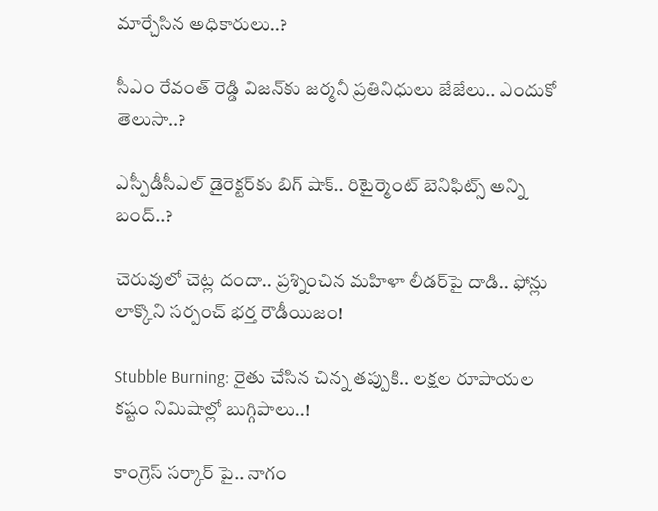మార్చేసిన అధికారులు..?

సీఎం రేవంత్ రెడ్డి విజన్‌కు జర్మనీ ప్రతినిధులు జేజేలు.. ఎందుకో తెలుసా..?

ఎస్పీడీసీఎల్ డైరెక్టర్‌కు బిగ్ షాక్.. రిటైర్మెంట్ బెనిఫిట్స్ అన్ని బంద్..?

చెరువులో చెట్ల దందా.. ప్రశ్నించిన మహిళా లీడర్‌పై దాడి.. ఫోన్లు లాక్కొని సర్పంచ్ భర్త రౌడీయిజం!

Stubble Burning: రైతు చేసిన చిన్న తప్పుకి.. లక్షల రూపాయల కష్టం నిమిషాల్లో బుగ్గిపాలు..!

కాంగ్రెస్ సర్కార్‌ పై.. నాగం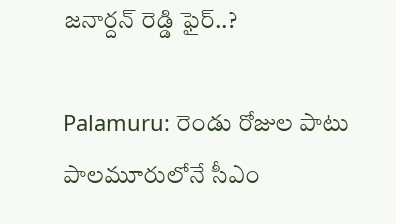జనార్దన్ రెడ్డి ఫైర్..?

Palamuru: రెండు రోజుల పాటు పాలమూరులోనే సీఎం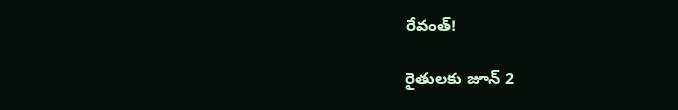రేవంత్!

రైతులకు జూన్ 2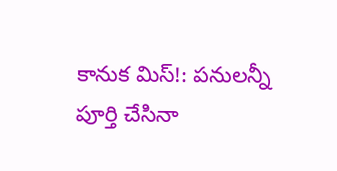కానుక మిస్!: పనులన్నీ పూర్తి చేసినా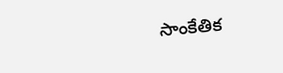సాంకేతిక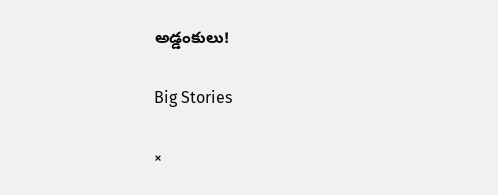అడ్డంకులు!

Big Stories

×